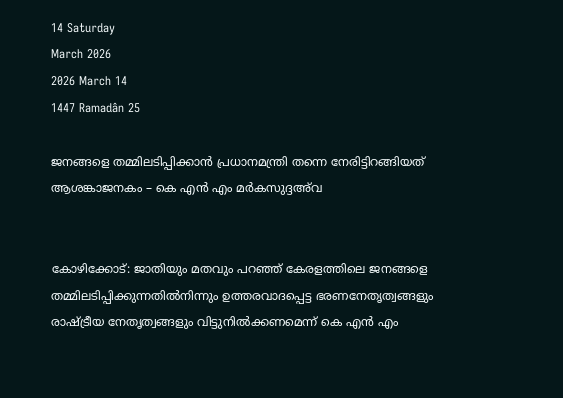14 Saturday
March 2026
2026 March 14
1447 Ramadân 25

ജനങ്ങളെ തമ്മിലടിപ്പിക്കാന്‍ പ്രധാനമന്ത്രി തന്നെ നേരിട്ടിറങ്ങിയത് ആശങ്കാജനകം – കെ എന്‍ എം മര്‍കസുദ്ദഅ്‌വ


കോഴിക്കോട്: ജാതിയും മതവും പറഞ്ഞ് കേരളത്തിലെ ജനങ്ങളെ തമ്മിലടിപ്പിക്കുന്നതില്‍നിന്നും ഉത്തരവാദപ്പെട്ട ഭരണനേതൃത്വങ്ങളും രാഷ്ട്രീയ നേതൃത്വങ്ങളും വിട്ടുനില്‍ക്കണമെന്ന് കെ എന്‍ എം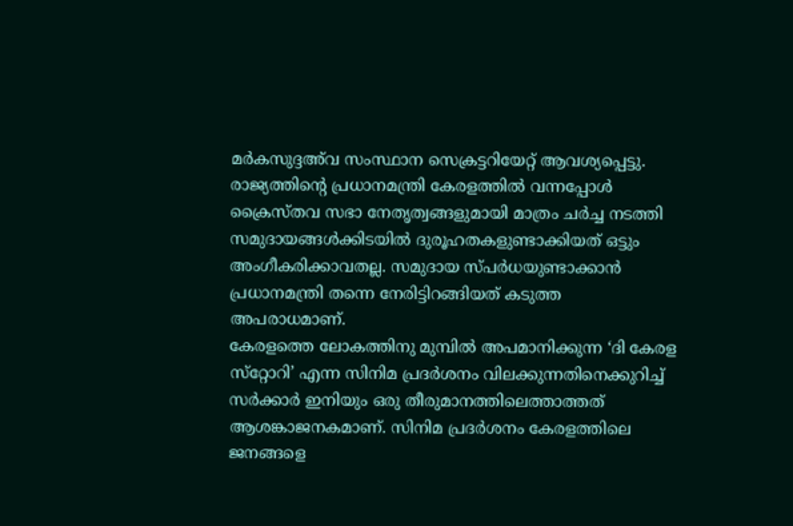മര്‍കസുദ്ദഅ്‌വ സംസ്ഥാന സെക്രട്ടറിയേറ്റ് ആവശ്യപ്പെട്ടു. രാജ്യത്തിന്റെ പ്രധാനമന്ത്രി കേരളത്തില്‍ വന്നപ്പോള്‍ ക്രൈസ്തവ സഭാ നേതൃത്വങ്ങളുമായി മാത്രം ചര്‍ച്ച നടത്തി സമുദായങ്ങള്‍ക്കിടയില്‍ ദുരൂഹതകളുണ്ടാക്കിയത് ഒട്ടും അംഗീകരിക്കാവതല്ല. സമുദായ സ്പര്‍ധയുണ്ടാക്കാന്‍ പ്രധാനമന്ത്രി തന്നെ നേരിട്ടിറങ്ങിയത് കടുത്ത അപരാധമാണ്.
കേരളത്തെ ലോകത്തിനു മുമ്പില്‍ അപമാനിക്കുന്ന ‘ദി കേരള സ്‌റ്റോറി’ എന്ന സിനിമ പ്രദര്‍ശനം വിലക്കുന്നതിനെക്കുറിച്ച് സര്‍ക്കാര്‍ ഇനിയും ഒരു തീരുമാനത്തിലെത്താത്തത് ആശങ്കാജനകമാണ്. സിനിമ പ്രദര്‍ശനം കേരളത്തിലെ ജനങ്ങളെ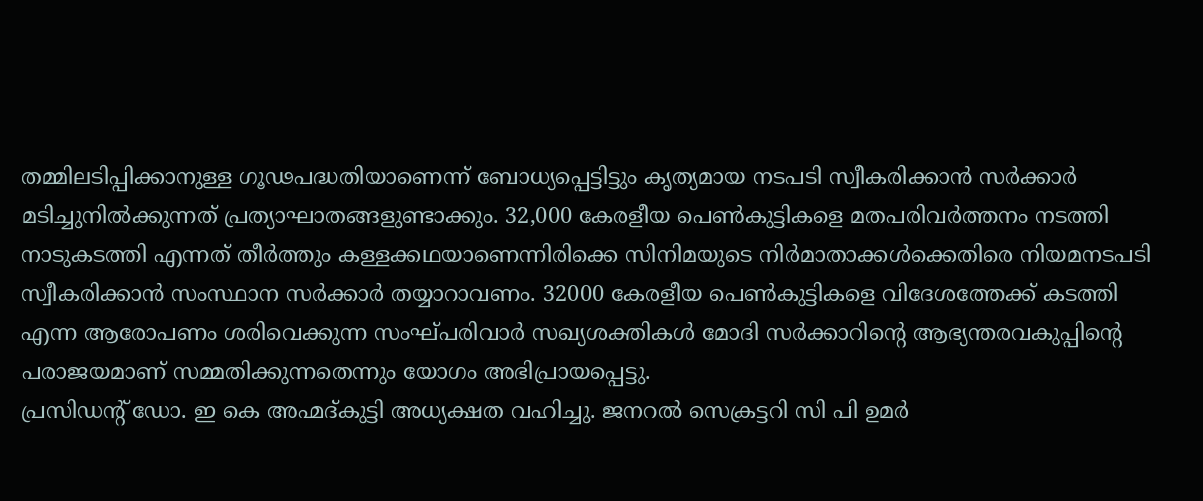തമ്മിലടിപ്പിക്കാനുള്ള ഗൂഢപദ്ധതിയാണെന്ന് ബോധ്യപ്പെട്ടിട്ടും കൃത്യമായ നടപടി സ്വീകരിക്കാന്‍ സര്‍ക്കാര്‍ മടിച്ചുനില്‍ക്കുന്നത് പ്രത്യാഘാതങ്ങളുണ്ടാക്കും. 32,000 കേരളീയ പെണ്‍കുട്ടികളെ മതപരിവര്‍ത്തനം നടത്തി നാടുകടത്തി എന്നത് തീര്‍ത്തും കള്ളക്കഥയാണെന്നിരിക്കെ സിനിമയുടെ നിര്‍മാതാക്കള്‍ക്കെതിരെ നിയമനടപടി സ്വീകരിക്കാന്‍ സംസ്ഥാന സര്‍ക്കാര്‍ തയ്യാറാവണം. 32000 കേരളീയ പെണ്‍കുട്ടികളെ വിദേശത്തേക്ക് കടത്തി എന്ന ആരോപണം ശരിവെക്കുന്ന സംഘ്പരിവാര്‍ സഖ്യശക്തികള്‍ മോദി സര്‍ക്കാറിന്റെ ആഭ്യന്തരവകുപ്പിന്റെ പരാജയമാണ് സമ്മതിക്കുന്നതെന്നും യോഗം അഭിപ്രായപ്പെട്ടു.
പ്രസിഡന്റ് ഡോ. ഇ കെ അഹ്മദ്കുട്ടി അധ്യക്ഷത വഹിച്ചു. ജനറല്‍ സെക്രട്ടറി സി പി ഉമര്‍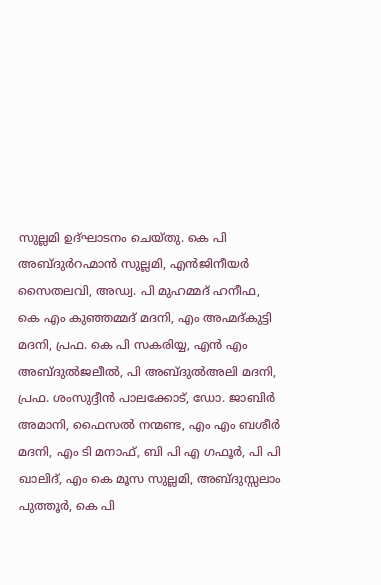സുല്ലമി ഉദ്ഘാടനം ചെയ്തു. കെ പി അബ്ദുര്‍റഹ്മാന്‍ സുല്ലമി, എന്‍ജിനീയര്‍ സൈതലവി, അഡ്വ. പി മുഹമ്മദ് ഹനീഫ, കെ എം കുഞ്ഞമ്മദ് മദനി, എം അഹ്മദ്കുട്ടി മദനി, പ്രഫ. കെ പി സകരിയ്യ, എന്‍ എം അബ്ദുല്‍ജലീല്‍, പി അബ്ദുല്‍അലി മദനി, പ്രഫ. ശംസുദ്ദീന്‍ പാലക്കോട്, ഡോ. ജാബിര്‍ അമാനി, ഫൈസല്‍ നന്മണ്ട, എം എം ബശീര്‍ മദനി, എം ടി മനാഫ്, ബി പി എ ഗഫൂര്‍, പി പി ഖാലിദ്, എം കെ മൂസ സുല്ലമി, അബ്ദുസ്സലാം പുത്തൂര്‍, കെ പി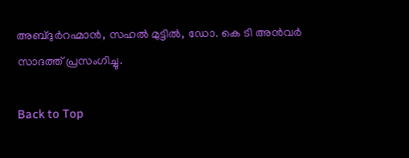അബ്ദുര്‍റഹ്മാന്‍, സഹല്‍ മുട്ടില്‍, ഡോ. കെ ടി അന്‍വര്‍ സാദത്ത് പ്രസംഗിച്ചു.

Back to Top